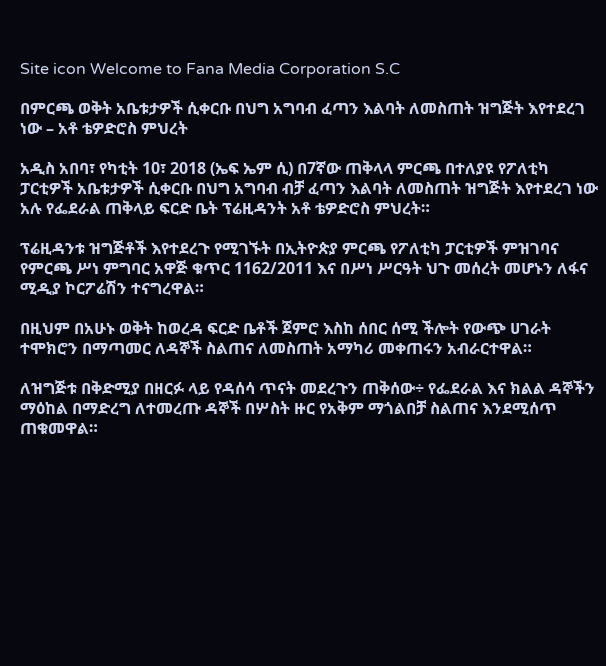Site icon Welcome to Fana Media Corporation S.C

በምርጫ ወቅት አቤቱታዎች ሲቀርቡ በህግ አግባብ ፈጣን እልባት ለመስጠት ዝግጅት እየተደረገ ነው – አቶ ቴዎድሮስ ምህረት

አዲስ አበባ፣ የካቲት 10፣ 2018 (ኤፍ ኤም ሲ) በ7ኛው ጠቅላላ ምርጫ በተለያዩ የፖለቲካ ፓርቲዎች አቤቱታዎች ሲቀርቡ በህግ አግባብ ብቻ ፈጣን እልባት ለመስጠት ዝግጅት እየተደረገ ነው አሉ የፌደራል ጠቅላይ ፍርድ ቤት ፕሬዚዳንት አቶ ቴዎድሮስ ምህረት።

ፕሬዚዳንቱ ዝግጅቶች እየተደረጉ የሚገኙት በኢትዮጵያ ምርጫ የፖለቲካ ፓርቲዎች ምዝገባና የምርጫ ሥነ ምግባር አዋጅ ቁጥር 1162/2011 እና በሥነ ሥርዓት ህጉ መሰረት መሆኑን ለፋና ሚዲያ ኮርፖሬሽን ተናግረዋል።

በዚህም በአሁኑ ወቅት ከወረዳ ፍርድ ቤቶች ጀምሮ እስከ ሰበር ሰሚ ችሎት የውጭ ሀገራት ተሞክሮን በማጣመር ለዳኞች ስልጠና ለመስጠት አማካሪ መቀጠሩን አብራርተዋል።

ለዝግጅቱ በቅድሚያ በዘርፉ ላይ የዳሰሳ ጥናት መደረጉን ጠቅሰው÷ የፌደራል እና ክልል ዳኞችን ማዕከል በማድረግ ለተመረጡ ዳኞች በሦስት ዙር የአቅም ማጎልበቻ ስልጠና እንደሚሰጥ ጠቁመዋል።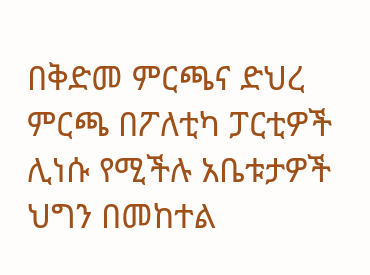በቅድመ ምርጫና ድህረ ምርጫ በፖለቲካ ፓርቲዎች ሊነሱ የሚችሉ አቤቱታዎች ህግን በመከተል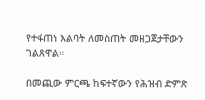የተፋጠነ እልባት ለመስጠት መዘጋጀታቸውን ገልጸዋል።

በመጪው ምርጫ ከፍተኛውን የሕዝብ ድምጽ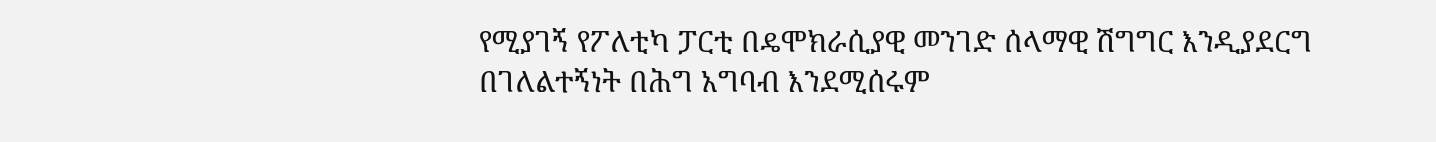የሚያገኝ የፖለቲካ ፓርቲ በዴሞክራሲያዊ መንገድ ሰላማዊ ሽግግር እንዲያደርግ በገለልተኝነት በሕግ አግባብ እንደሚሰሩም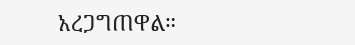አረጋግጠዋል።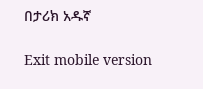በታሪክ አዱኛ

Exit mobile version